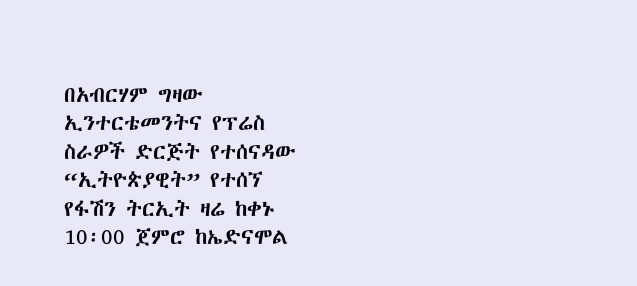በአብርሃም ግዛው ኢንተርቴመንትና የፕሬስ ስራዎች ድርጅት የተሰናዳው “ኢትዮጵያዊት” የተሰኘ የፋሽን ትርኢት ዛሬ ከቀኑ 10፡00 ጀምሮ ከኤድናሞል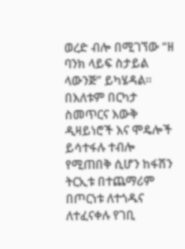ወረድ ብሎ በሚገኘው “ዘ ባንክ ላይፍ ስታይል ላውንጅ” ይካሄዳል፡፡
በእለቱም በርካታ ስመጥርና እውቅ ዲዛይነሮች እና ሞዴሎች ይሳተፋሉ ተብሎ የሚጠበቅ ሲሆን ከፋሽን ትርኢቱ በተጨማሪም በጦርነቱ ለተጎዱና ለተፈናቀሉ የገቢ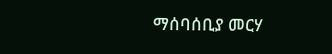ማሰባሰቢያ መርሃ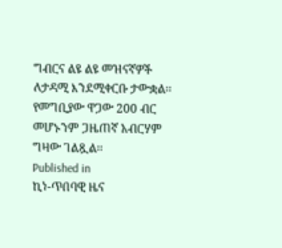ግብርና ልዩ ልዩ መዝናኛዎች ለታዳሚ እንደሚቀርቡ ታውቋል፡፡ የመግቢያው ዋጋው 200 ብር መሆኑንም ጋዜጠኛ አብርሃም ግዛው ገልጿል፡፡
Published in
ኪነ-ጥበባዊ ዜና